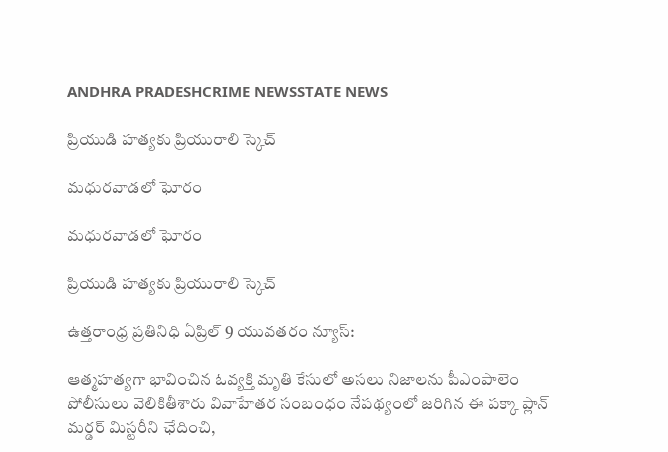ANDHRA PRADESHCRIME NEWSSTATE NEWS

ప్రియుడి హత్యకు ప్రియురాలి స్కెచ్

మధురవాడలో ఘోరం

మధురవాడలో ఘోరం

ప్రియుడి హత్యకు ప్రియురాలి స్కెచ్

ఉత్తరాంధ్ర ప్రతినిధి ఏప్రిల్ 9 యువతరం న్యూస్:

ఆత్మహత్యగా భావించిన ఓవ్యక్తి మృతి కేసులో అసలు నిజాలను పీఎంపాలెం పోలీసులు వెలికితీశారు వివాహేతర సంబంధం నేపథ్యంలో జరిగిన ఈ పక్కా ప్లాన్ మర్డర్ మిస్టరీని ఛేదించి,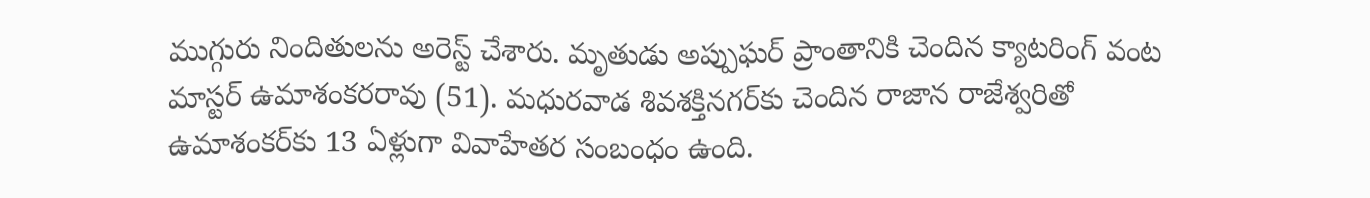ముగ్గురు నిందితులను అరెస్ట్ చేశారు. మృతుడు అప్పుఘర్ ప్రాంతానికి చెందిన క్యాటరింగ్ వంట మాస్టర్ ఉమాశంకరరావు (51). మధురవాడ శివశక్తినగర్‌కు చెందిన రాజాన రాజేశ్వరితో ఉమాశంకర్‌కు 13 ఏళ్లుగా వివాహేతర సంబంధం ఉంది.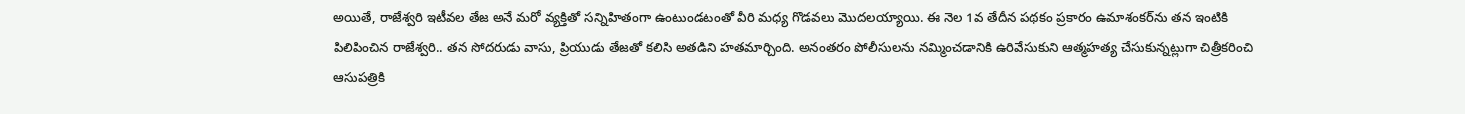అయితే, రాజేశ్వరి ఇటీవల తేజ అనే మరో వ్యక్తితో సన్నిహితంగా ఉంటుండటంతో వీరి మధ్య గొడవలు మొదలయ్యాయి. ఈ నెల 1వ తేదీన పథకం ప్రకారం ఉమాశంకర్‌ను తన ఇంటికి పిలిపించిన రాజేశ్వరి.. తన సోదరుడు వాసు, ప్రియుడు తేజతో కలిసి అతడిని హతమార్చింది. అనంతరం పోలీసులను నమ్మించడానికి ఉరివేసుకుని ఆత్మహత్య చేసుకున్నట్లుగా చిత్రీకరించి ఆసుపత్రికి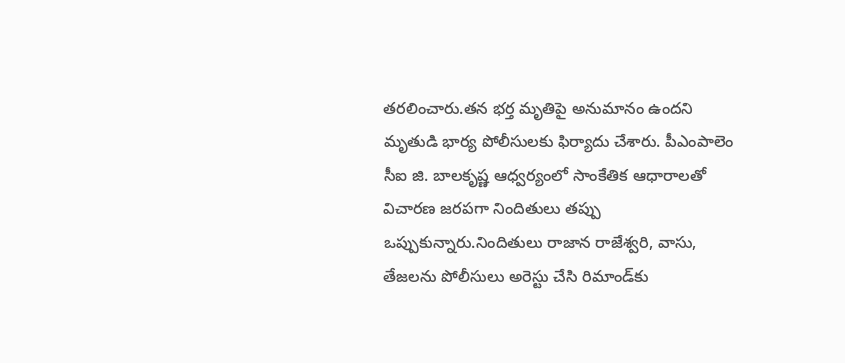తరలించారు.తన భర్త మృతిపై అనుమానం ఉందని మృతుడి భార్య పోలీసులకు ఫిర్యాదు చేశారు. పీఎంపాలెం సీఐ జి. బాలకృష్ణ ఆధ్వర్యంలో సాంకేతిక ఆధారాలతో విచారణ జరపగా నిందితులు తప్పు ఒప్పుకున్నారు.నిందితులు రాజాన రాజేశ్వరి, వాసు, తేజలను పోలీసులు అరెస్టు చేసి రిమాండ్‌కు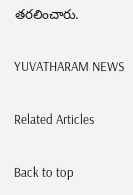తరలించారు.

YUVATHARAM NEWS

Related Articles

Back to top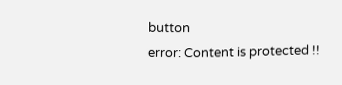button
error: Content is protected !!